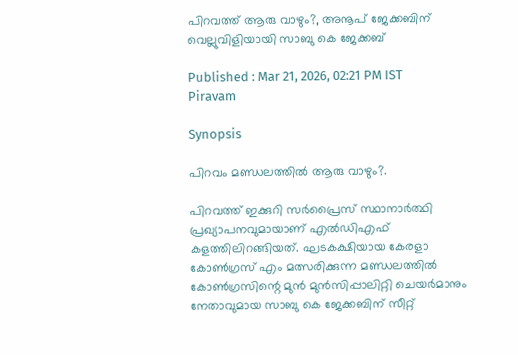പിറവത്ത് ആരു വാഴും?, അനൂപ് ജേക്കബിന് വെല്ലുവിളിയായി സാബു കെ ജേക്കബ്

Published : Mar 21, 2026, 02:21 PM IST
Piravam

Synopsis

പിറവം മണ്ഡലത്തില്‍ ആരു വാഴും?.

പിറവത്ത് ഇക്കുറി സർപ്രൈസ് സ്ഥാനാർത്ഥി പ്രഖ്യാപനവുമായാണ് എൽഡിഎഫ് കളത്തിലിറങ്ങിയത്. ഘടകക്ഷിയായ കേരളാ കോൺഗ്രസ് എം മത്സരിക്കുന്ന മണ്ഡലത്തിൽ കോൺഗ്രസിന്റെ മുൻ മുൻസിപ്പാലിറ്റി ചെയർമാനും നേതാവുമായ സാബു കെ ജേക്കബിന് സീറ്റ്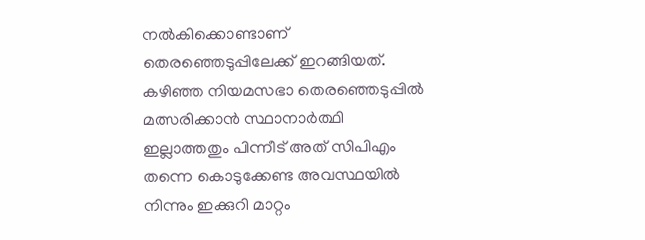നൽകിക്കൊണ്ടാണ് തെരഞ്ഞെടുപ്പിലേക്ക് ഇറങ്ങിയത്. കഴിഞ്ഞ‍ നിയമസഭാ തെരഞ്ഞെടുപ്പിൽ മത്സരിക്കാൻ സ്ഥാനാ‌ർത്ഥി ഇല്ലാത്തതും പിന്നീട് അത് സിപിഎം തന്നെ കൊടുക്കേണ്ട അവസ്ഥയിൽ നിന്നും ഇക്കുറി മാറ്റം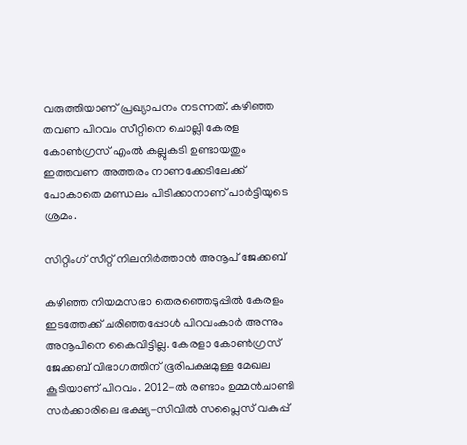വരുത്തിയാണ് പ്രഖ്യാപനം നടന്നത്. കഴിഞ്ഞ തവണ പിറവം സീറ്റിനെ ചൊല്ലി കേരള കോൺഗ്രസ് എംൽ കല്ലുകടി ഉണ്ടായതും ഇത്തവണ അത്തരം നാണക്കേടിലേക്ക് പോകാതെ മണ്ഡലം പിടിക്കാനാണ് പാർട്ടിയുടെ ശ്രമം.

സിറ്റിംഗ് സീറ്റ് നിലനി‌‍‌‌‍‌‍ർത്താൻ അനൂപ് ജേക്കബ്

കഴിഞ്ഞ‍ നിയമസഭാ തെരഞ്ഞെടുപ്പിൽ കേരളം ഇടത്തേക്ക് ചരിഞ്ഞപ്പോൾ പിറവംകാർ അന്നും അനൂപിനെ കൈവിട്ടില്ല. കേരളാ കോൺഗ്രസ് ജേക്കബ് വിഭാഗത്തിന് ഭൂരിപക്ഷമുള്ള മേഖല കൂടിയാണ് പിറവം. 2012-ൽ രണ്ടാം ഉമ്മൻചാണ്ടി സർക്കാരിലെ ഭക്ഷ്യ-സിവിൽ സപ്ലൈസ് വകുപ്പ്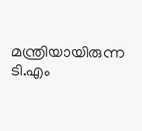മന്ത്രിയായിരുന്ന ടി.എം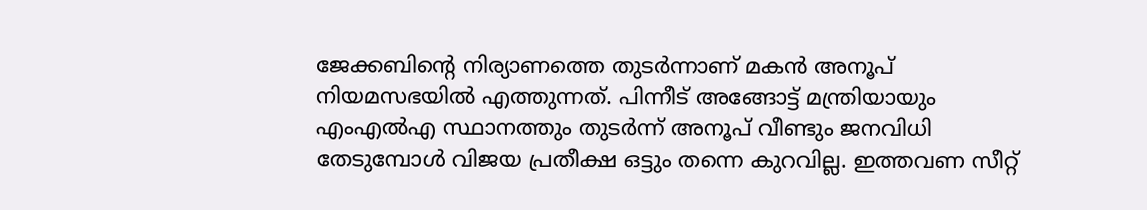ജേക്കബിന്റെ നിര്യാണത്തെ തുടർന്നാണ് മകൻ അനൂപ് നിയമസഭയിൽ എത്തുന്നത്. പിന്നീട് അങ്ങോട്ട് മന്ത്രിയായും എംഎൽഎ സ്ഥാനത്തും തുടർന്ന് അനൂപ് വീണ്ടും ജനവിധി തേടുമ്പോൾ വി‍‍ജയ പ്രതീക്ഷ ഒട്ടും തന്നെ കുറവില്ല. ഇത്തവണ സീറ്റ്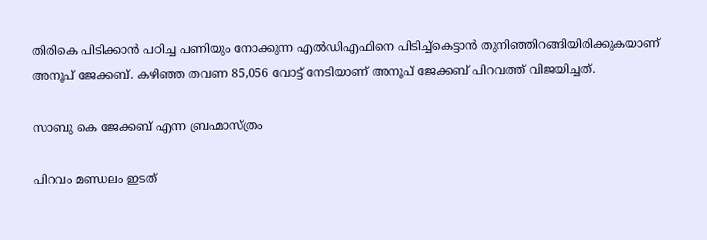തിരികെ പിടിക്കാൻ പഠിച്ച പണിയും നോക്കുന്ന എൽ‍‍ഡിഎഫിനെ പിടിച്ച്കെട്ടാൻ തുനിഞ്ഞിറങ്ങിയിരിക്കുകയാണ് അനൂപ് ജേക്കബ്. കഴിഞ്ഞ തവണ 85,056 വോട്ട് നേടിയാണ് അനൂപ് ജേക്കബ് പിറവത്ത് വി‍‌‍ജയിച്ചത്.

സാബു കെ ജേക്കബ് എന്ന ബ്രഹ്മാസ്ത്രം

പിറവം മണ്ഡലം ഇടത്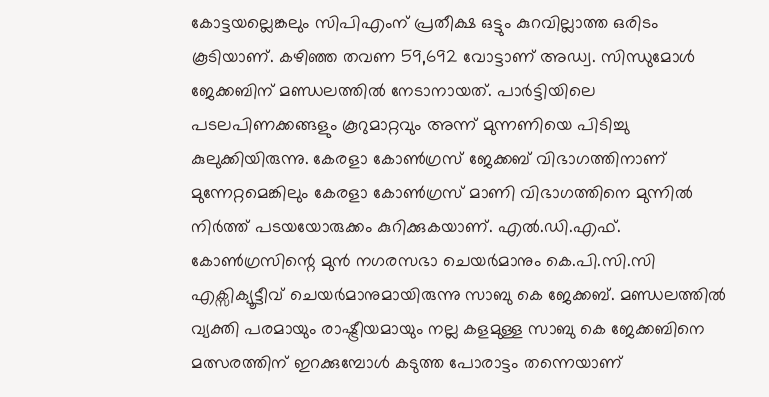കോട്ടയല്ലെങ്കലും സിപിഎംന് പ്രതീക്ഷ ഒട്ടും കുറവില്ലാത്ത ഒരിടം കൂടിയാണ്. കഴിഞ്ഞ തവണ 59,692 വോട്ടാണ് അഡ്വ. സിന്ധുമോൾ ജേക്കബിന് മണ്ഡലത്തിൽ നേടാനായത്. പാർട്ടിയിലെ പടലപിണക്കങ്ങളും കൂറുമാറ്റവും അന്ന് മുന്നണിയെ പിടിച്ചു കുലുക്കിയിരുന്നു. കേരളാ കോൺഗ്രസ് ജേക്കബ് വിഭാഗത്തിനാണ് മുന്നേറ്റമെങ്കിലും കേരളാ കോൺഗ്രസ് മാണി വിഭാഗത്തിനെ മുന്നിൽ നിർത്ത് പടയയോരുക്കം കുറിക്കുകയാണ്. എൽ.ഡി.എഫ്. കോൺഗ്രസിന്റെ മുൻ നഗരസഭാ ചെയർമാനും കെ.പി.സി.സി എക്സിക്യൂട്ടീവ് ചെയർമാനുമായിരുന്നു സാബു കെ ജേക്കബ്. മണ്ഡലത്തിൽ വ്യക്തി പരമായും രാഷ്ട്രീയമായും നല്ല കളമുള്ള സാബു കെ ജേക്കബിനെ മത്സരത്തിന് ഇറക്കുമ്പോൾ കടുത്ത പോരാട്ടം തന്നെയാണ്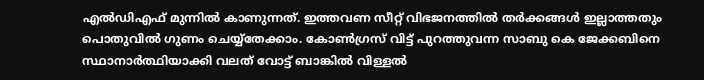എൽ‍ഡിഎഫ് മുന്നിൽ കാണുന്നത്. ഇത്തവണ സീറ്റ് വിഭജനത്തിൽ തർക്കങ്ങൾ ഇല്ലാത്തതും പൊതുവിൽ ഗുണം ചെയ്യ്തേക്കാം. കോൺഗ്രസ് വിട്ട് പുറത്തുവന്ന സാബു കെ ജേക്കബിനെ സ്ഥാനാർത്ഥിയാക്കി വലത് വോട്ട് ബാങ്കിൽ വിള്ളല്‍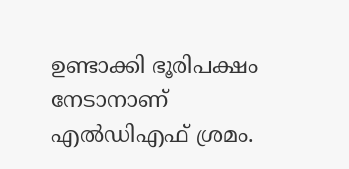ഉണ്ടാക്കി ഭൂരിപക്ഷം നേടാനാണ് എൽ‍ഡിഎഫ് ശ്രമം.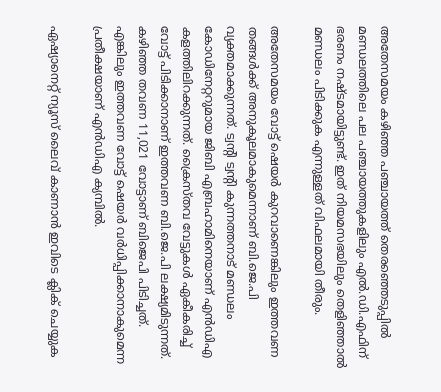അതേസമയം കഴിഞ്ഞ‍ പഞ്ചായത്ത് തെരഞ്ഞെടുപ്പിൽ മണ്ഡലത്തിലെ പല പഞ്ചായത്തുകളിലും എൽ.ഡി.എഫിന് ഭരണം നഷ്‍ടമായിട്ടുണ്ട്. ഇത് നിയമസഭയിലും തെളിഞ്ഞ‍ാൽ മണ്ഡലം പിടിക്കുക എന്നുള്ളത് വിഫലമായി തീരും.

അതേസമയം വോട്ട് ഷെയർ കുറവാണെങ്കിലും ഇത്തവണ തങ്ങൾക്ക് അനുകൂലമാകുമെന്നാണ് ബി.ജെ.പി വ്യക്തമാക്കുന്നത്. ട്വന്റി ട്വന്റി കുന്നത്തനാട് മണ്ഡലം കോ‍‍ഡിനേറ്ററുമായ ജിബി എബ്രഹാമിനെയാണ് എൻ‍ഡിഎ കളത്തിലിറക്കുന്നത്. ക്രൈസ്‍തവ വേട്ടുകൾ ഏകീകരിച്ച് വോട്ട് പിടിക്കാനാണ് ഇത്തവണ ബി.ജെ.പി ലക്ഷ്യമിടുന്നത്. കഴിഞ്ഞ‍ തവണ 11,021 വോട്ടാണ് ബിജെപി പിടിച്ചത്. എങ്കിലും ഇത്തവണ വോട്ട് ഷെയർ വ‌ർധിപ്പിക്കാനാകുമെന്ന പ്രതീക്ഷയാണ് എൻ‍‍ഡിഎ ക്യമ്പിൽ.

ഏഷ്യാനെറ്റ് ന്യൂസ് ലൈവ് കാണാന്‍ ഇവിടെ ക്ലിക് ചെയ്യുക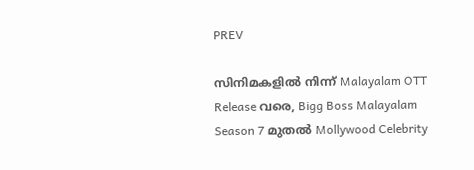PREV

സിനിമകളിൽ നിന്ന് Malayalam OTT Release വരെ, Bigg Boss Malayalam Season 7 മുതൽ Mollywood Celebrity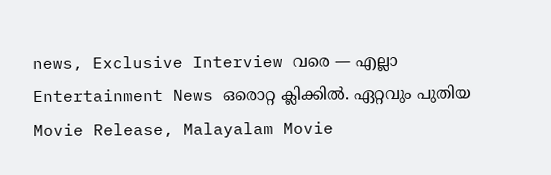news, Exclusive Interview വരെ — എല്ലാ Entertainment News ഒരൊറ്റ ക്ലിക്കിൽ. ഏറ്റവും പുതിയ Movie Release, Malayalam Movie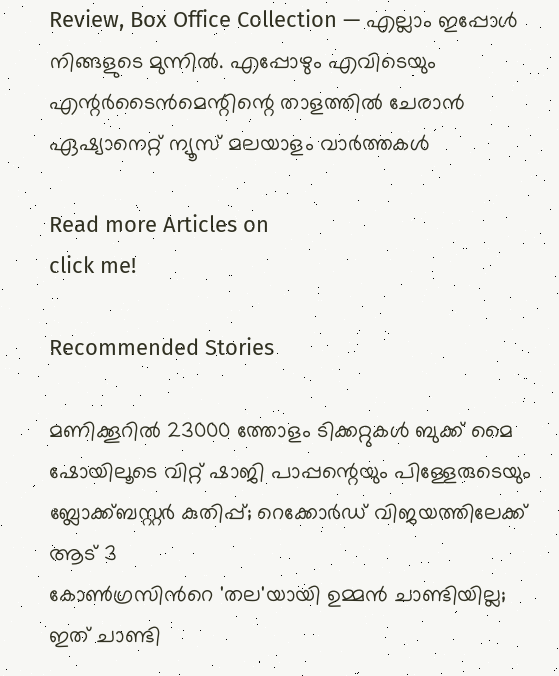Review, Box Office Collection — എല്ലാം ഇപ്പോൾ നിങ്ങളുടെ മുന്നിൽ. എപ്പോഴും എവിടെയും എന്റർടൈൻമെന്റിന്റെ താളത്തിൽ ചേരാൻ ഏഷ്യാനെറ്റ് ന്യൂസ് മലയാളം വാർത്തകൾ

Read more Articles on
click me!

Recommended Stories

മണിക്കൂറിൽ 23000 ത്തോളം ടിക്കറ്റുകൾ ബുക്ക് മൈ ഷോയിലൂടെ വിറ്റ് ഷാജി പാപ്പന്റെയും പിള്ളേരുടെയും ബ്ലോക്ക്ബസ്റ്റർ കുതിപ്പ്; റെക്കോർഡ് വിജയത്തിലേക്ക് ആട് 3
കോണ്‍ഗ്രസിന്‍റെ 'തല'യായി ഉമ്മന്‍ ചാണ്ടിയില്ല; ഇത് ചാണ്ടി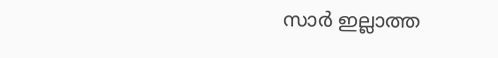സാര്‍ ഇല്ലാത്ത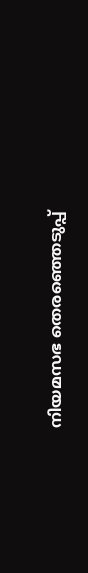നിയമസഭ തെരഞ്ഞെടുപ്പ്